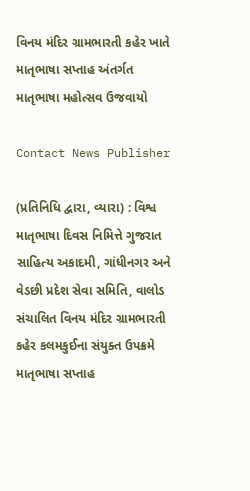વિનય મંદિર ગ્રામભારતી કહેર ખાતે માતૃભાષા સપ્તાહ અંતર્ગત માતૃભાષા મહોત્સવ ઉજવાયો

Contact News Publisher

(પ્રતિનિધિ દ્વારા, વ્યારા) : વિશ્વ માતૃભાષા દિવસ નિમિત્તે ગુજરાત સાહિત્ય અકાદમી, ગાંધીનગર અને વેડછી પ્રદેશ સેવા સમિતિ, વાલોડ સંચાલિત વિનય મંદિર ગ્રામભારતી કહેર કલમકુઈના સંયુક્ત ઉપક્રમે માતૃભાષા સપ્તાહ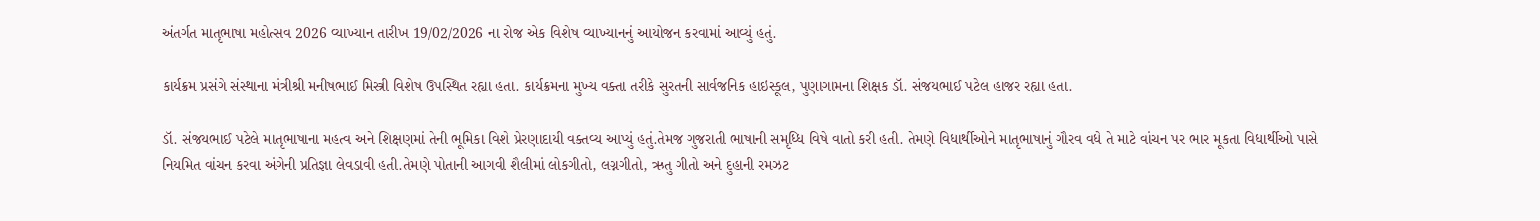અંતર્ગત માતૃભાષા મહોત્સવ 2026 વ્યાખ્યાન તારીખ 19/02/2026 ના રોજ એક વિશેષ વ્યાખ્યાનનું આયોજન કરવામાં આવ્યું હતું.

કાર્યક્રમ પ્રસંગે સંસ્થાના મંત્રીશ્રી મનીષભાઈ મિસ્ત્રી વિશેષ ઉપસ્થિત રહ્યા હતા. કાર્યક્રમના મુખ્ય વક્તા તરીકે સુરતની સાર્વજનિક હાઇસ્કૂલ, પુણાગામના શિક્ષક ડૉ. સંજયભાઈ પટેલ હાજર રહ્યા હતા.

ડૉ. સંજયભાઈ પટેલે માતૃભાષાના મહત્વ અને શિક્ષણમાં તેની ભૂમિકા વિશે પ્રેરણાદાયી વક્તવ્ય આપ્યું હતું.તેમજ ગુજરાતી ભાષાની સમૃધ્ધિ વિષે વાતો કરી હતી. તેમણે વિધાર્થીઓને માતૃભાષાનું ગૌરવ વધે તે માટે વાંચન પર ભાર મૂકતા વિધાર્થીઓ પાસે નિયમિત વાંચન કરવા અંગેની પ્રતિજ્ઞા લેવડાવી હતી.તેમણે પોતાની આગવી શૈલીમાં લોકગીતો, લગ્નગીતો, ઋતુ ગીતો અને દુહાની રમઝટ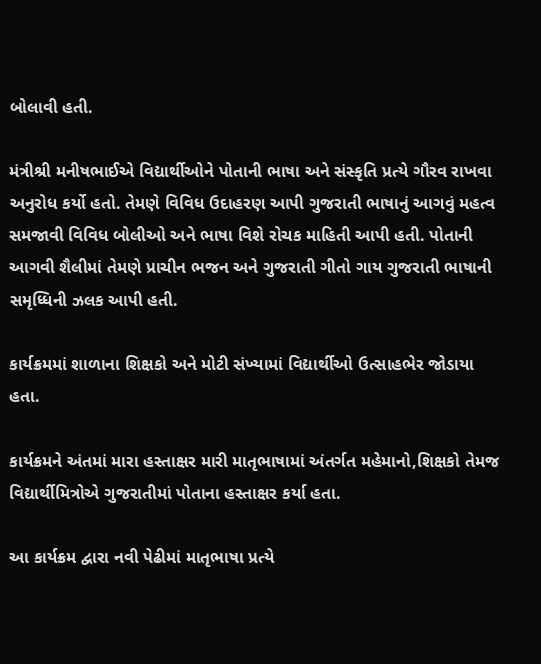બોલાવી હતી.

મંત્રીશ્રી મનીષભાઈએ વિદ્યાર્થીઓને પોતાની ભાષા અને સંસ્કૃતિ પ્રત્યે ગૌરવ રાખવા અનુરોધ કર્યો હતો. તેમણે વિવિધ ઉદાહરણ આપી ગુજરાતી ભાષાનું આગવું મહત્વ સમજાવી વિવિધ બોલીઓ અને ભાષા વિશે રોચક માહિતી આપી હતી. પોતાની આગવી શૈલીમાં તેમણે પ્રાચીન ભજન અને ગુજરાતી ગીતો ગાય ગુજરાતી ભાષાની સમૃધ્ધિની ઝલક આપી હતી.

કાર્યક્રમમાં શાળાના શિક્ષકો અને મોટી સંખ્યામાં વિદ્યાર્થીઓ ઉત્સાહભેર જોડાયા હતા.

કાર્યક્રમને અંતમાં મારા હસ્તાક્ષર મારી માતૃભાષામાં અંતર્ગત મહેમાનો,શિક્ષકો તેમજ વિદ્યાર્થીમિત્રોએ ગુજરાતીમાં પોતાના હસ્તાક્ષર કર્યા હતા.

આ કાર્યક્રમ દ્વારા નવી પેઢીમાં માતૃભાષા પ્રત્યે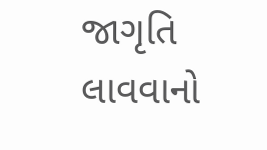જાગૃતિ લાવવાનો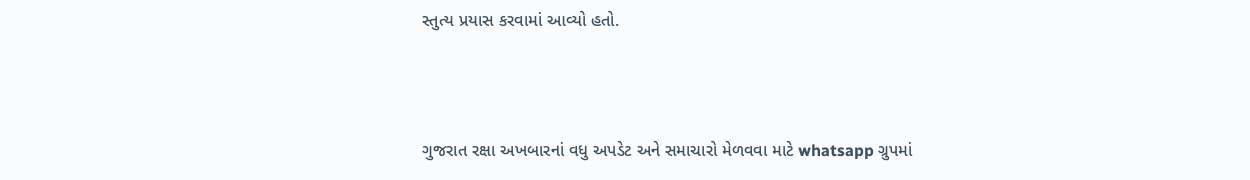સ્તુત્ય પ્રયાસ કરવામાં આવ્યો હતો.



ગુજરાત રક્ષા અખબારનાં વધુ અપડેટ અને સમાચારો મેળવવા માટે whatsapp ગ્રુપમાં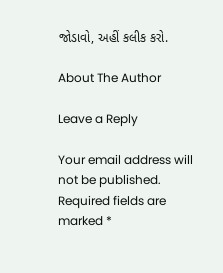જોડાવો, અહીં કલીક કરો.

About The Author

Leave a Reply

Your email address will not be published. Required fields are marked *